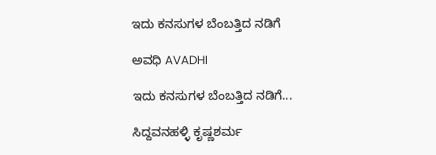ಇದು ಕನಸುಗಳ ಬೆಂಬತ್ತಿದ ನಡಿಗೆ‍

ಅವಧಿ AVADHI

ಇದು ಕನಸುಗಳ ಬೆಂಬತ್ತಿದ ನಡಿಗೆ...

ಸಿದ್ದವನಹಳ್ಳಿ ಕೃಷ್ಣಶರ್ಮ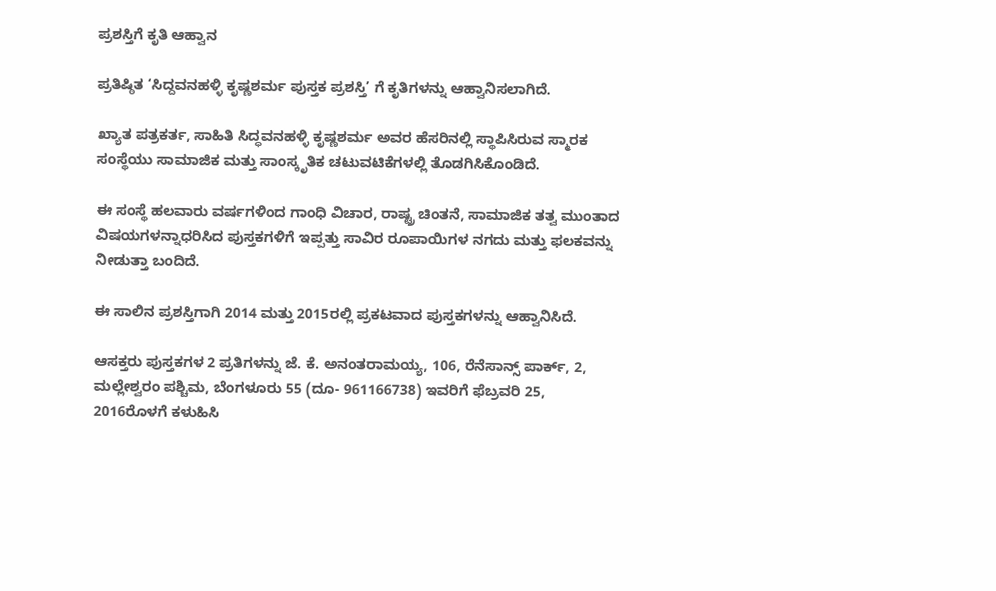ಪ್ರಶಸ್ತಿಗೆ ಕೃತಿ ಆಹ್ವಾನ

ಪ್ರತಿಷ್ಠಿತ ‘ಸಿದ್ದವನಹಳ್ಳಿ ಕೃಷ್ಣಶರ್ಮ ಪುಸ್ತಕ ಪ್ರಶಸ್ತಿ’ ಗೆ ಕೃತಿಗಳನ್ನು ಆಹ್ವಾನಿಸಲಾಗಿದೆ.

ಖ್ಯಾತ ಪತ್ರಕರ್ತ, ಸಾಹಿತಿ ಸಿದ್ಧವನಹಳ್ಳಿ ಕೃಷ್ಣಶರ್ಮ ಅವರ ಹೆಸರಿನಲ್ಲಿ ಸ್ಥಾಪಿಸಿರುವ ಸ್ಮಾರಕ ಸಂಸ್ಥೆಯು ಸಾಮಾಜಿಕ ಮತ್ತು ಸಾಂಸ್ಕೃತಿಕ ಚಟುವಟಿಕೆಗಳಲ್ಲಿ ತೊಡಗಿಸಿಕೊಂಡಿದೆ.

ಈ ಸಂಸ್ಥೆ ಹಲವಾರು ವರ್ಷಗಳಿಂದ ಗಾಂಧಿ ವಿಚಾರ, ರಾಷ್ಟ್ರ ಚಿಂತನೆ, ಸಾಮಾಜಿಕ ತತ್ವ ಮುಂತಾದ ವಿಷಯಗಳನ್ನಾಧರಿಸಿದ ಪುಸ್ತಕಗಳಿಗೆ ಇಪ್ಪತ್ತು ಸಾವಿರ ರೂಪಾಯಿಗಳ ನಗದು ಮತ್ತು ಫಲಕವನ್ನು ನೀಡುತ್ತಾ ಬಂದಿದೆ.

ಈ ಸಾಲಿನ ಪ್ರಶಸ್ತಿಗಾಗಿ 2014 ಮತ್ತು 2015ರಲ್ಲಿ ಪ್ರಕಟವಾದ ಪುಸ್ತಕಗಳನ್ನು ಆಹ್ವಾನಿಸಿದೆ.

ಆಸಕ್ತರು ಪುಸ್ತಕಗಳ 2 ಪ್ರತಿಗಳನ್ನು ಜೆ. ಕೆ. ಅನಂತರಾಮಯ್ಯ, 106, ರೆನೆಸಾನ್ಸ್ ಪಾರ್ಕ್, 2, ಮಲ್ಲೇಶ್ವರಂ ಪಶ್ಚಿಮ, ಬೆಂಗಳೂರು 55 (ದೂ- 961166738) ಇವರಿಗೆ ಫೆಬ್ರವರಿ 25, 2016ರೊಳಗೆ ಕಳುಹಿಸಿ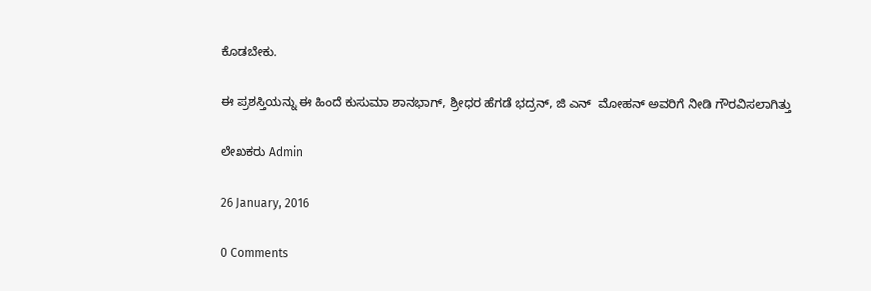ಕೊಡಬೇಕು.

ಈ ಪ್ರಶಸ್ತಿಯನ್ನು ಈ ಹಿಂದೆ ಕುಸುಮಾ ಶಾನಭಾಗ್, ಶ್ರೀಧರ ಹೆಗಡೆ ಭದ್ರನ್, ಜಿ ಎನ್  ಮೋಹನ್ ಅವರಿಗೆ ನೀಡಿ ಗೌರವಿಸಲಾಗಿತ್ತು

ಲೇಖಕರು Admin

26 January, 2016

0 Comments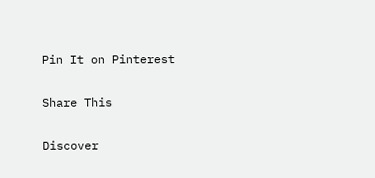Pin It on Pinterest

Share This

Discover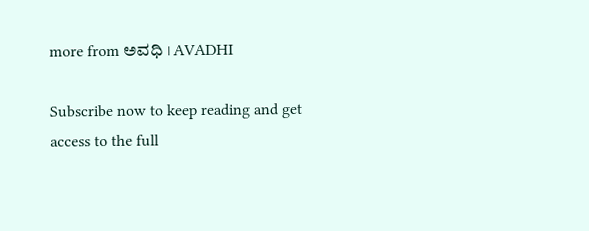more from ಅವಧಿ । AVADHI

Subscribe now to keep reading and get access to the full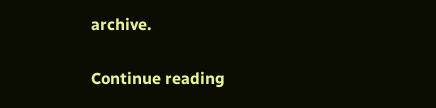archive.

Continue reading